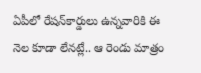ఏపీలో రేషన్‌కార్డులు ఉన్నవారికి ఈ నెల కూడా లేనట్లే.. ఆ రెండు మాత్రం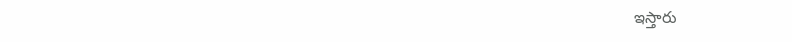ఇస్తారు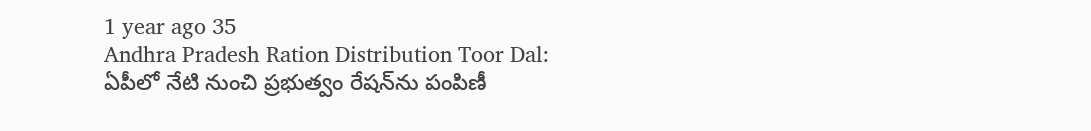1 year ago 35
Andhra Pradesh Ration Distribution Toor Dal: ఏపీలో నేటి నుంచి ప్రభుత్వం రేషన్‌ను పంపిణీ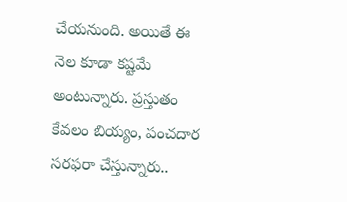చేయనుంది. అయితే ఈ నెల కూడా కష్టమే అంటున్నారు. ప్రస్తుతం కేవలం బియ్యం, పంచదార సరఫరా చేస్తున్నారు..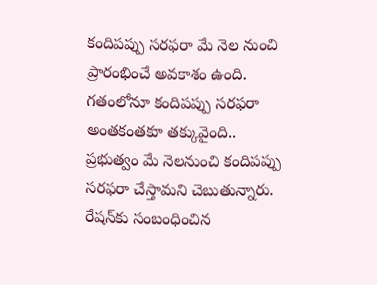కందిపప్పు సరఫరా మే నెల నుంచి ప్రారంభించే అవకాశం ఉంది. గతంలోనూ కందిపప్పు సరఫరా అంతకంతకూ తక్కువైంది.. ప్రభుత్వం మే నెలనుంచి కందిపప్పు సరఫరా చేస్తామని చెబుతున్నారు. రేషన్‌కు సంబంధించిన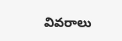వివరాలు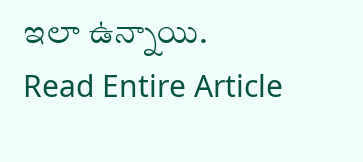ఇలా ఉన్నాయి.
Read Entire Article